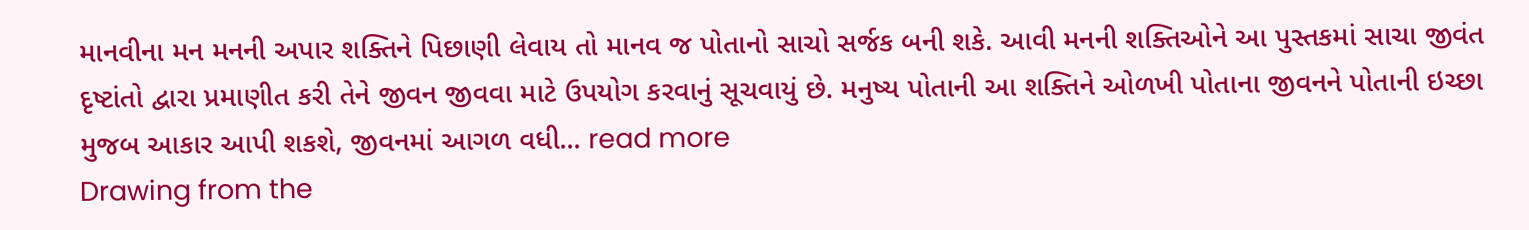માનવીના મન મનની અપાર શક્તિને પિછાણી લેવાય તો માનવ જ પોતાનો સાચો સર્જક બની શકે. આવી મનની શક્તિઓને આ પુસ્તકમાં સાચા જીવંત દૃષ્ટાંતો દ્વારા પ્રમાણીત કરી તેને જીવન જીવવા માટે ઉપયોગ કરવાનું સૂચવાયું છે. મનુષ્ય પોતાની આ શક્તિને ઓળખી પોતાના જીવનને પોતાની ઇચ્છા મુજબ આકાર આપી શકશે, જીવનમાં આગળ વધી... read more
Drawing from the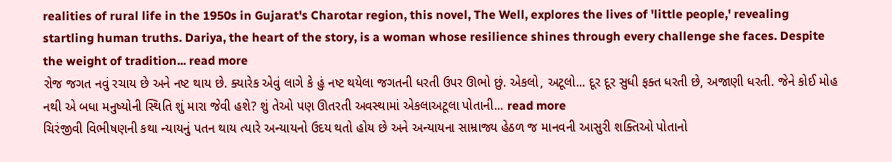realities of rural life in the 1950s in Gujarat's Charotar region, this novel, The Well, explores the lives of 'little people,' revealing startling human truths. Dariya, the heart of the story, is a woman whose resilience shines through every challenge she faces. Despite the weight of tradition... read more
રોજ જગત નવું રચાય છે અને નષ્ટ થાય છે. ક્યારેક એવું લાગે કે હું નષ્ટ થયેલા જગતની ધરતી ઉપર ઊભો છું. એકલો, અટૂલો... દૂર દૂર સુધી ફક્ત ધરતી છે, અજાણી ધરતી. જેને કોઈ મોહ નથી એ બધા મનુષ્યોની સ્થિતિ શું મારા જેવી હશે? શું તેઓ પણ ઊતરતી અવસ્થામાં એકલાઅટૂલા પોતાની... read more
ચિરંજીવી વિભીષણની કથા ન્યાયનું પતન થાય ત્યારે અન્યાયનો ઉદય થતો હોય છે અને અન્યાયના સામ્રાજ્ય હેઠળ જ માનવની આસુરી શક્તિઓ પોતાનો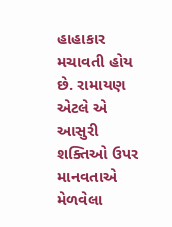હાહાકાર મચાવતી હોય છે. રામાયણ એટલે એ આસુરી શક્તિઓ ઉપર માનવતાએ મેળવેલા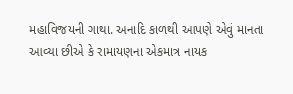મહાવિજયની ગાથા. અનાદિ કાળથી આપણે એવું માનતા આવ્યા છીએ કે રામાયણના એકમાત્ર નાયક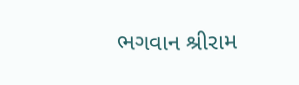ભગવાન શ્રીરામ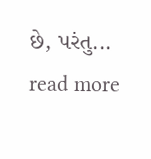છે, પરંતુ... read more